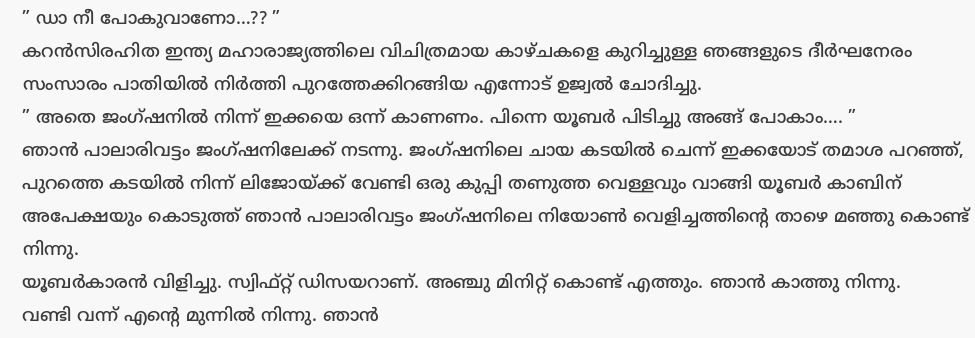” ഡാ നീ പോകുവാണോ…?? ”
കറൻസിരഹിത ഇന്ത്യ മഹാരാജ്യത്തിലെ വിചിത്രമായ കാഴ്ചകളെ കുറിച്ചുള്ള ഞങ്ങളുടെ ദീർഘനേരം സംസാരം പാതിയിൽ നിർത്തി പുറത്തേക്കിറങ്ങിയ എന്നോട് ഉജ്വൽ ചോദിച്ചു.
” അതെ ജംഗ്ഷനിൽ നിന്ന് ഇക്കയെ ഒന്ന് കാണണം. പിന്നെ യൂബർ പിടിച്ചു അങ്ങ് പോകാം…. ”
ഞാൻ പാലാരിവട്ടം ജംഗ്ഷനിലേക്ക് നടന്നു. ജംഗ്ഷനിലെ ചായ കടയിൽ ചെന്ന് ഇക്കയോട് തമാശ പറഞ്ഞ്, പുറത്തെ കടയിൽ നിന്ന് ലിജോയ്ക്ക് വേണ്ടി ഒരു കുപ്പി തണുത്ത വെള്ളവും വാങ്ങി യൂബർ കാബിന് അപേക്ഷയും കൊടുത്ത് ഞാൻ പാലാരിവട്ടം ജംഗ്ഷനിലെ നിയോൺ വെളിച്ചത്തിന്റെ താഴെ മഞ്ഞു കൊണ്ട് നിന്നു.
യൂബർകാരൻ വിളിച്ചു. സ്വിഫ്റ്റ് ഡിസയറാണ്. അഞ്ചു മിനിറ്റ് കൊണ്ട് എത്തും. ഞാൻ കാത്തു നിന്നു.
വണ്ടി വന്ന് എന്റെ മുന്നിൽ നിന്നു. ഞാൻ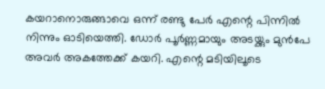കയറാനൊരുങ്ങാവെ ഒന്ന് രണ്ടു പേർ എന്റെ പിന്നിൽ നിന്നും ഓടിയെത്തി. ഡോർ പൂർണ്ണമായും അടയ്ക്കും മുൻപേ അവർ അകത്തേക്ക് കയറി. എന്റെ മടിയിലൂടെ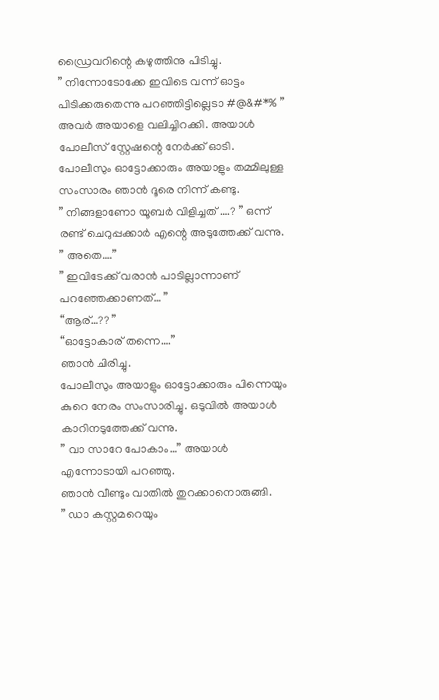ഡ്രൈവറിന്റെ കഴുത്തിനു പിടിച്ചു.
” നിന്നോടോക്കേ ഇവിടെ വന്ന് ഓട്ടം പിടിക്കരുതെന്നു പറഞ്ഞിട്ടില്ലെടാ #@&#*% ”
അവർ അയാളെ വലിച്ചിറക്കി. അയാൾ പോലീസ് സ്റ്റേഷന്റെ നേർക്ക് ഓടി. പോലീസും ഓട്ടോക്കാരും അയാളും തമ്മിലുള്ള സംസാരം ഞാൻ ദൂരെ നിന്ന് കണ്ടു.
” നിങ്ങളാണോ യൂബർ വിളിച്ചത് ….? ” ഒന്ന് രണ്ട് ചെറുപ്പക്കാർ എന്റെ അടുത്തേക്ക് വന്നു.
” അതെ….”
” ഇവിടേക്ക് വരാൻ പാടില്ലാന്നാണ് പറഞ്ഞേക്കാണത്… ”
“ആര്…?? ”
“ഓട്ടോകാര് തന്നെ….”
ഞാൻ ചിരിച്ചു.
പോലീസും അയാളും ഓട്ടോക്കാരും പിന്നെയും കുറെ നേരം സംസാരിച്ചു. ഒടുവിൽ അയാൾ കാറിനടുത്തേക്ക് വന്നു.
” വാ സാറേ പോകാം…” അയാൾ എന്നോടായി പറഞ്ഞു.
ഞാൻ വീണ്ടും വാതിൽ തുറക്കാനൊരുങ്ങി.
” ഡാ കസ്റ്റമറെയും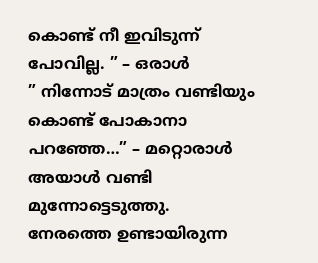കൊണ്ട് നീ ഇവിടുന്ന് പോവില്ല. ” – ഒരാൾ
” നിന്നോട് മാത്രം വണ്ടിയും കൊണ്ട് പോകാനാ പറഞ്ഞേ…” – മറ്റൊരാൾ
അയാൾ വണ്ടി മുന്നോട്ടെടുത്തു.
നേരത്തെ ഉണ്ടായിരുന്ന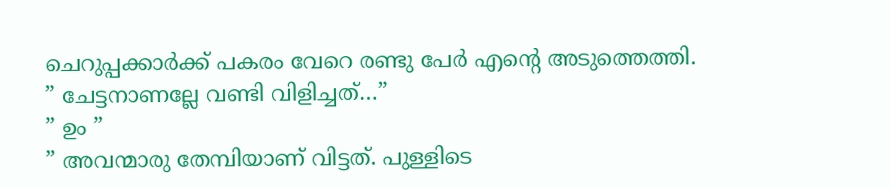ചെറുപ്പക്കാർക്ക് പകരം വേറെ രണ്ടു പേർ എന്റെ അടുത്തെത്തി.
” ചേട്ടനാണല്ലേ വണ്ടി വിളിച്ചത്…”
” ഉം ”
” അവന്മാരു തേമ്പിയാണ് വിട്ടത്. പുള്ളിടെ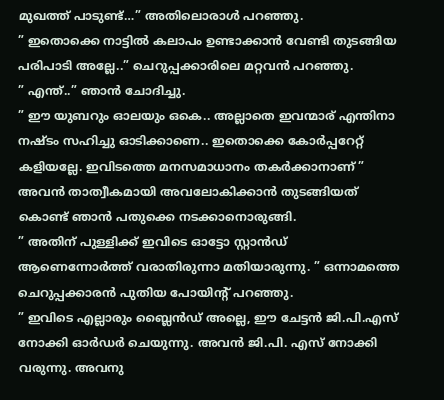മുഖത്ത് പാടുണ്ട്…” അതിലൊരാൾ പറഞ്ഞു.
” ഇതൊക്കെ നാട്ടിൽ കലാപം ഉണ്ടാക്കാൻ വേണ്ടി തുടങ്ങിയ പരിപാടി അല്ലേ..” ചെറുപ്പക്കാരിലെ മറ്റവൻ പറഞ്ഞു.
” എന്ത്..” ഞാൻ ചോദിച്ചു.
” ഈ യുബറും ഓലയും ഒകെ.. അല്ലാതെ ഇവന്മാര് എന്തിനാ നഷ്ടം സഹിച്ചു ഓടിക്കാണെ.. ഇതൊക്കെ കോർപ്പറേറ്റ് കളിയല്ലേ. ഇവിടത്തെ മനസമാധാനം തകർക്കാനാണ് ”
അവൻ താത്വീകമായി അവലോകിക്കാൻ തുടങ്ങിയത് കൊണ്ട് ഞാൻ പതുക്കെ നടക്കാനൊരുങ്ങി.
” അതിന് പുള്ളിക്ക് ഇവിടെ ഓട്ടോ സ്റ്റാൻഡ് ആണെന്നോർത്ത് വരാതിരുന്നാ മതിയാരുന്നു. ” ഒന്നാമത്തെ ചെറുപ്പക്കാരൻ പുതിയ പോയിന്റ് പറഞ്ഞു.
” ഇവിടെ എല്ലാരും ബ്ലൈൻഡ് അല്ലെ, ഈ ചേട്ടൻ ജി.പി.എസ് നോക്കി ഓർഡർ ചെയുന്നു. അവൻ ജി.പി. എസ് നോക്കി വരുന്നു. അവനു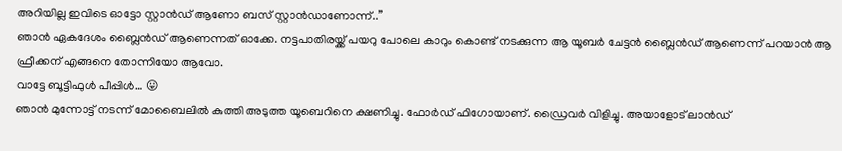അറിയില്ല ഇവിടെ ഓട്ടോ സ്റ്റാൻഡ് ആണോ ബസ് സ്റ്റാൻഡാണോന്ന്..”
ഞാൻ ഏകദേശം ബ്ലൈൻഡ് ആണെന്നത് ഓക്കേ. നട്ടപാതിരയ്ക്ക് പയറു പോലെ കാറും കൊണ്ട് നടക്കുന്ന ആ യൂബർ ചേട്ടൻ ബ്ലൈൻഡ് ആണെന്ന് പറയാൻ ആ ഫ്രീക്കന് എങ്ങനെ തോന്നിയോ ആവോ.
വാട്ടേ ബൂട്ടിഫുൾ പീപ്പിൾ… 😛
ഞാൻ മുന്നോട്ട് നടന്ന് മോബൈലിൽ കുത്തി അടുത്ത യൂബെറിനെ ക്ഷണിച്ചു. ഫോർഡ് ഫിഗോയാണ്. ഡ്രൈവർ വിളിച്ചു. അയാളോട് ലാൻഡ്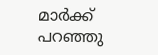മാർക്ക് പറഞ്ഞു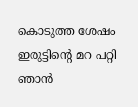കൊടുത്ത ശേഷം ഇരുട്ടിന്റെ മറ പറ്റി ഞാൻ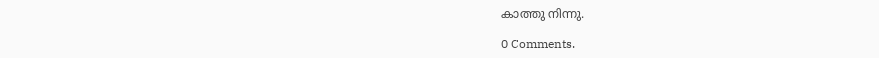കാത്തു നിന്നു.

0 Comments.